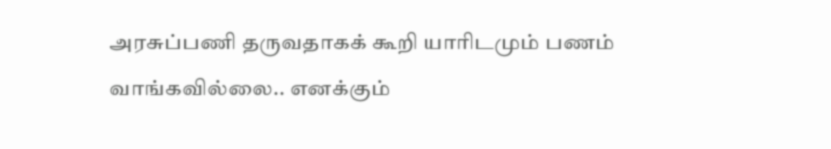அரசுப்பணி தருவதாகக் கூறி யாரிடமும் பணம் வாங்கவில்லை.. எனக்கும்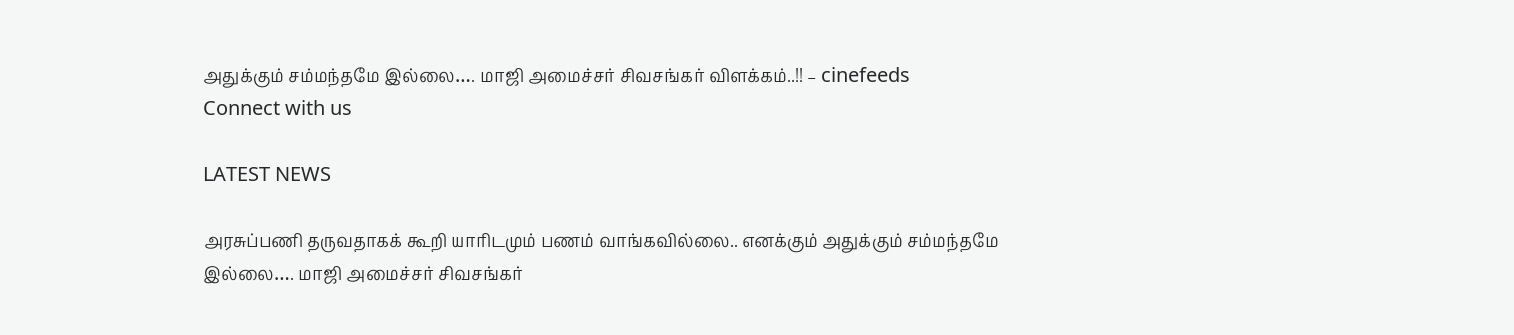அதுக்கும் சம்மந்தமே இல்லை…. மாஜி அமைச்சர் சிவசங்கர் விளக்கம்..!! – cinefeeds
Connect with us

LATEST NEWS

அரசுப்பணி தருவதாகக் கூறி யாரிடமும் பணம் வாங்கவில்லை.. எனக்கும் அதுக்கும் சம்மந்தமே இல்லை…. மாஜி அமைச்சர் சிவசங்கர்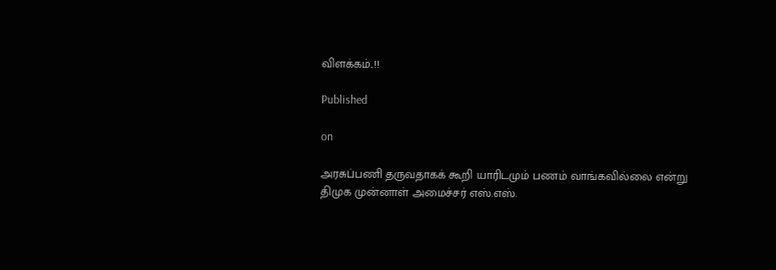விளக்கம்..!!

Published

on

அரசுப்பணி தருவதாகக் கூறி யாரிடமும் பணம் வாங்கவில்லை என்று திமுக முன்னாள் அமைச்சர் எஸ்.எஸ்.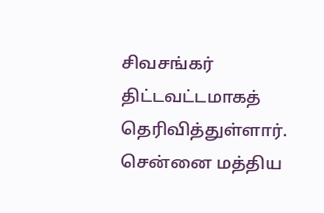சிவசங்கர் திட்டவட்டமாகத் தெரிவித்துள்ளார். சென்னை மத்திய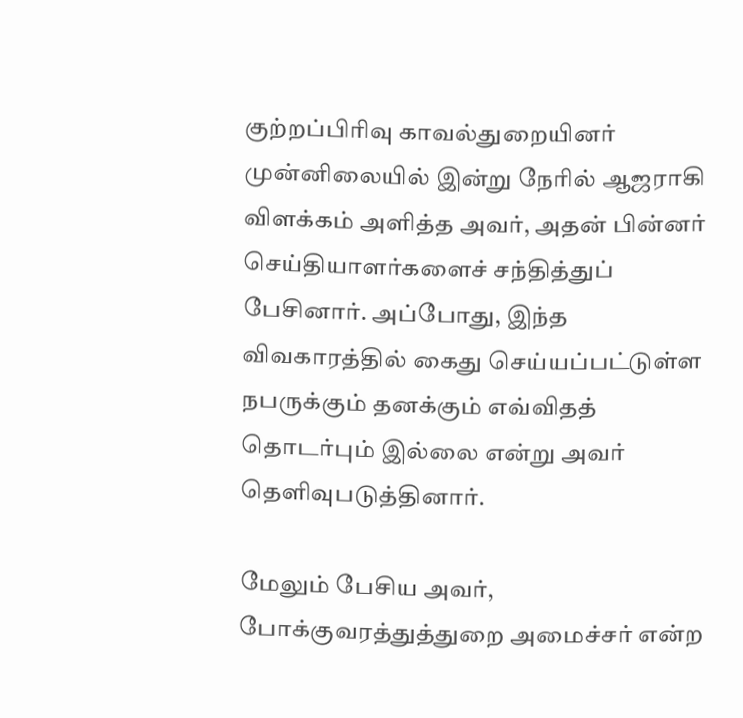குற்றப்பிரிவு காவல்துறையினர் முன்னிலையில் இன்று நேரில் ஆஜராகி விளக்கம் அளித்த அவர், அதன் பின்னர் செய்தியாளர்களைச் சந்தித்துப் பேசினார். அப்போது, இந்த விவகாரத்தில் கைது செய்யப்பட்டுள்ள நபருக்கும் தனக்கும் எவ்விதத் தொடர்பும் இல்லை என்று அவர் தெளிவுபடுத்தினார்.

மேலும் பேசிய அவர், போக்குவரத்துத்துறை அமைச்சர் என்ற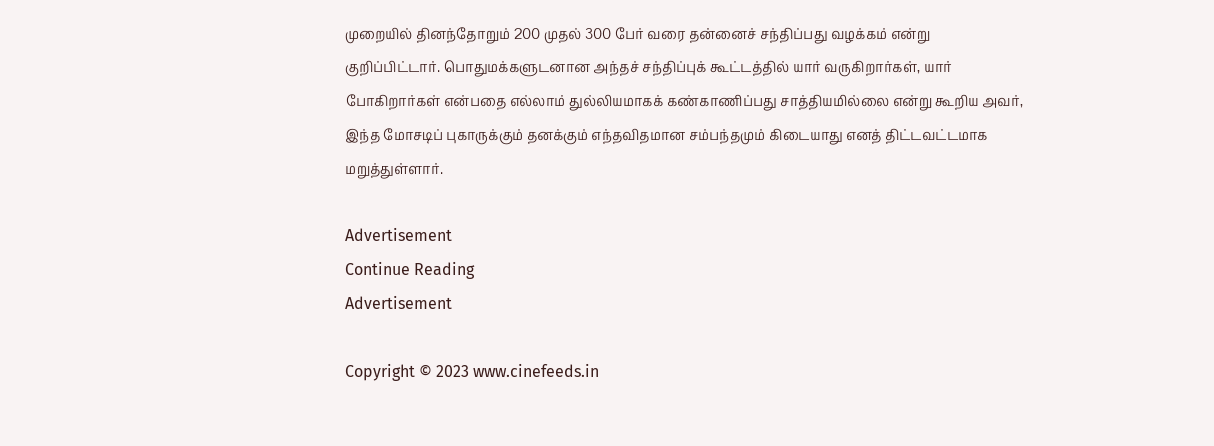முறையில் தினந்தோறும் 200 முதல் 300 பேர் வரை தன்னைச் சந்திப்பது வழக்கம் என்று குறிப்பிட்டார். பொதுமக்களுடனான அந்தச் சந்திப்புக் கூட்டத்தில் யார் வருகிறார்கள், யார் போகிறார்கள் என்பதை எல்லாம் துல்லியமாகக் கண்காணிப்பது சாத்தியமில்லை என்று கூறிய அவர், இந்த மோசடிப் புகாருக்கும் தனக்கும் எந்தவிதமான சம்பந்தமும் கிடையாது எனத் திட்டவட்டமாக மறுத்துள்ளார்.

Advertisement
Continue Reading
Advertisement

Copyright © 2023 www.cinefeeds.in